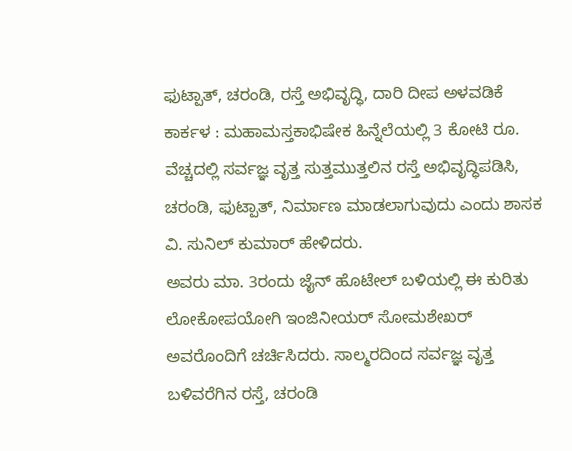ಫುಟ್ಪಾತ್, ಚರಂಡಿ, ರಸ್ತೆ ಅಭಿವೃದ್ಧಿ, ದಾರಿ ದೀಪ ಅಳವಡಿಕೆ
ಕಾರ್ಕಳ : ಮಹಾಮಸ್ತಕಾಭಿಷೇಕ ಹಿನ್ನೆಲೆಯಲ್ಲಿ 3 ಕೋಟಿ ರೂ. ವೆಚ್ಚದಲ್ಲಿ ಸರ್ವಜ್ಞ ವೃತ್ತ ಸುತ್ತಮುತ್ತಲಿನ ರಸ್ತೆ ಅಭಿವೃದ್ಧಿಪಡಿಸಿ, ಚರಂಡಿ, ಫುಟ್ಪಾತ್, ನಿರ್ಮಾಣ ಮಾಡಲಾಗುವುದು ಎಂದು ಶಾಸಕ ವಿ. ಸುನಿಲ್ ಕುಮಾರ್ ಹೇಳಿದರು.
ಅವರು ಮಾ. 3ರಂದು ಜೈನ್ ಹೊಟೇಲ್ ಬಳಿಯಲ್ಲಿ ಈ ಕುರಿತು ಲೋಕೋಪಯೋಗಿ ಇಂಜಿನೀಯರ್ ಸೋಮಶೇಖರ್ ಅವರೊಂದಿಗೆ ಚರ್ಚಿಸಿದರು. ಸಾಲ್ಮರದಿಂದ ಸರ್ವಜ್ಞ ವೃತ್ತ ಬಳಿವರೆಗಿನ ರಸ್ತೆ, ಚರಂಡಿ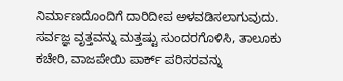ನಿರ್ಮಾಣದೊಂದಿಗೆ ದಾರಿದೀಪ ಅಳವಡಿಸಲಾಗುವುದು. ಸರ್ವಜ್ಞ ವೃತ್ತವನ್ನು ಮತ್ತಷ್ಟು ಸುಂದರಗೊಳಿಸಿ, ತಾಲೂಕು ಕಚೇರಿ, ವಾಜಪೇಯಿ ಪಾರ್ಕ್ ಪರಿಸರವನ್ನು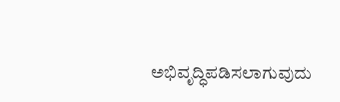ಅಭಿವೃದ್ಧಿಪಡಿಸಲಾಗುವುದು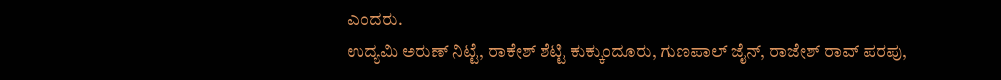ಎಂದರು.
ಉದ್ಯಮಿ ಅರುಣ್ ನಿಟ್ಟೆ, ರಾಕೇಶ್ ಶೆಟ್ಟಿ ಕುಕ್ಕುಂದೂರು, ಗುಣಪಾಲ್ ಜೈನ್, ರಾಜೇಶ್ ರಾವ್ ಪರಪು,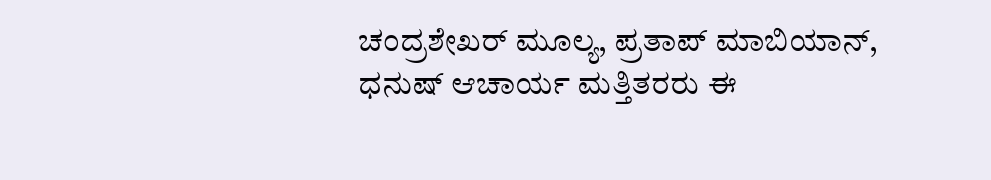ಚಂದ್ರಶೇಖರ್ ಮೂಲ್ಯ, ಪ್ರತಾಪ್ ಮಾಬಿಯಾನ್, ಧನುಷ್ ಆಚಾರ್ಯ ಮತ್ತಿತರರು ಈ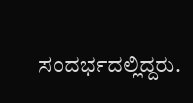ಸಂದರ್ಭದಲ್ಲಿದ್ದರು.